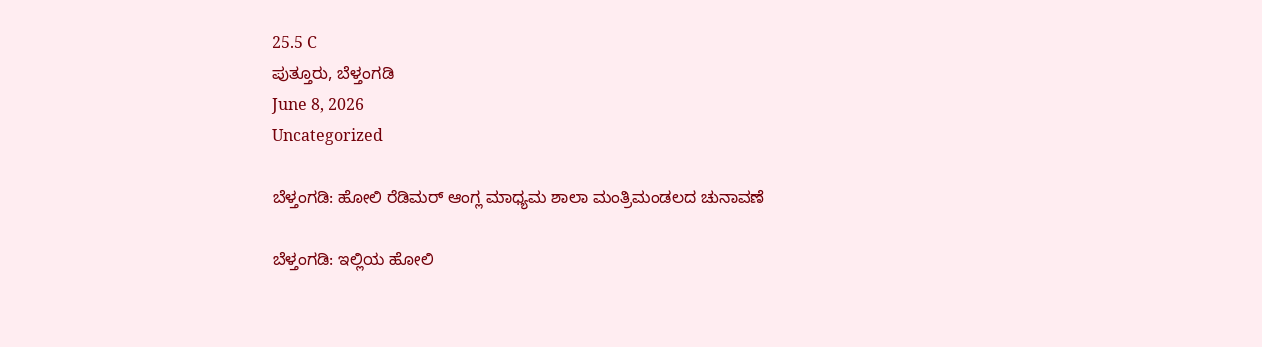25.5 C
ಪುತ್ತೂರು, ಬೆಳ್ತಂಗಡಿ
June 8, 2026
Uncategorized

ಬೆಳ್ತಂಗಡಿ: ಹೋಲಿ ರೆಡಿಮರ್ ಆಂಗ್ಲ ಮಾಧ್ಯಮ ಶಾಲಾ ಮಂತ್ರಿಮಂಡಲದ ಚುನಾವಣೆ

ಬೆಳ್ತಂಗಡಿ: ಇಲ್ಲಿಯ ಹೋಲಿ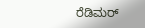ರೆಡಿಮರ್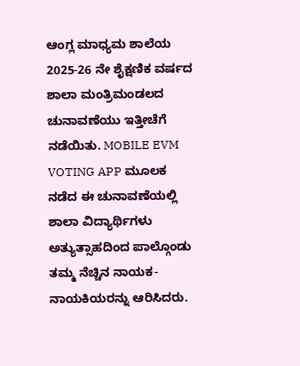ಆಂಗ್ಲ ಮಾಧ್ಯಮ ಶಾಲೆಯ 2025-26 ನೇ ಶೈಕ್ಷಣಿಕ ವರ್ಷದ ಶಾಲಾ ಮಂತ್ರಿಮಂಡಲದ ಚುನಾವಣೆಯು ಇತ್ತೀಚೆಗೆ ನಡೆಯಿತು. MOBILE EVM VOTING APP ಮೂಲಕ ನಡೆದ ಈ ಚುನಾವಣೆಯಲ್ಲಿ ಶಾಲಾ ವಿದ್ಯಾರ್ಥಿಗಳು ಅತ್ಯುತ್ಸಾಹದಿಂದ ಪಾಲ್ಗೊಂಡು ತಮ್ಮ ನೆಚ್ಚಿನ ನಾಯಕ-ನಾಯಕಿಯರನ್ನು ಆರಿಸಿದರು.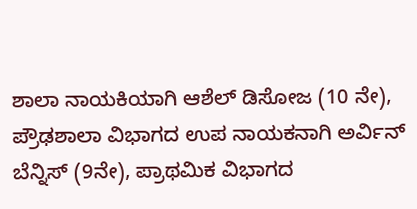ಶಾಲಾ ನಾಯಕಿಯಾಗಿ ಆಶೆಲ್ ಡಿಸೋಜ (10 ನೇ), ಪ್ರೌಢಶಾಲಾ ವಿಭಾಗದ ಉಪ ನಾಯಕನಾಗಿ ಅರ್ವಿನ್ ಬೆನ್ನಿಸ್ (9ನೇ), ಪ್ರಾಥಮಿಕ ವಿಭಾಗದ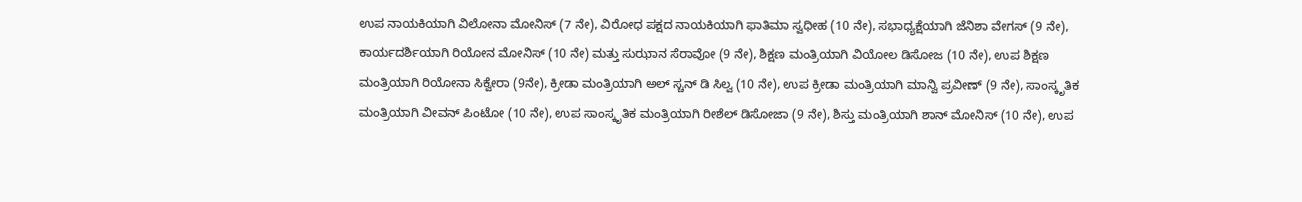ಉಪ ನಾಯಕಿಯಾಗಿ ವಿಲೋನಾ ಮೋನಿಸ್ (7 ನೇ), ವಿರೋಧ ಪಕ್ಷದ ನಾಯಕಿಯಾಗಿ ಫಾತಿಮಾ ಸ್ವಧೀಹ (10 ನೇ), ಸಭಾಧ್ಯಕ್ಷೆಯಾಗಿ ಜೆನಿಶಾ ವೇಗಸ್ (9 ನೇ), ಕಾರ್ಯದರ್ಶಿಯಾಗಿ ರಿಯೋನ ಮೋನಿಸ್ (10 ನೇ) ಮತ್ತು ಸುಝಾನ ಸೆರಾವೋ (9 ನೇ), ಶಿಕ್ಷಣ ಮಂತ್ರಿಯಾಗಿ ವಿಯೋಲ ಡಿಸೋಜ (10 ನೇ), ಉಪ ಶಿಕ್ಷಣ ಮಂತ್ರಿಯಾಗಿ ರಿಯೋನಾ ಸಿಕ್ವೇರಾ (9ನೇ), ಕ್ರೀಡಾ ಮಂತ್ರಿಯಾಗಿ ಅಲ್ ಸ್ಚನ್ ಡಿ ಸಿಲ್ವ (10 ನೇ), ಉಪ ಕ್ರೀಡಾ ಮಂತ್ರಿಯಾಗಿ ಮಾನ್ವಿ ಪ್ರವೀಣ್ (9 ನೇ), ಸಾಂಸ್ಕೃತಿಕ ಮಂತ್ರಿಯಾಗಿ ವೀವನ್ ಪಿಂಟೋ (10 ನೇ), ಉಪ ಸಾಂಸ್ಕೃತಿಕ ಮಂತ್ರಿಯಾಗಿ ರೀಶೆಲ್ ಡಿಸೋಜಾ (9 ನೇ), ಶಿಸ್ತು ಮಂತ್ರಿಯಾಗಿ ಶಾನ್ ಮೋನಿಸ್ (10 ನೇ), ಉಪ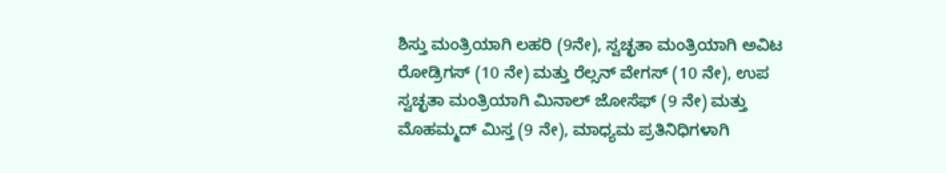ಶಿಸ್ತು ಮಂತ್ರಿಯಾಗಿ ಲಹರಿ (9ನೇ), ಸ್ವಚ್ಛತಾ ಮಂತ್ರಿಯಾಗಿ ಅವಿಟ ರೋಡ್ರಿಗಸ್ (10 ನೇ) ಮತ್ತು ರೆಲ್ಸನ್ ವೇಗಸ್ (10 ನೇ), ಉಪ ಸ್ವಚ್ಛತಾ ಮಂತ್ರಿಯಾಗಿ ಮಿನಾಲ್ ಜೋಸೆಫ್ (9 ನೇ) ಮತ್ತು ಮೊಹಮ್ಮದ್ ಮಿಸ್ತ (9 ನೇ), ಮಾಧ್ಯಮ ಪ್ರತಿನಿಧಿಗಳಾಗಿ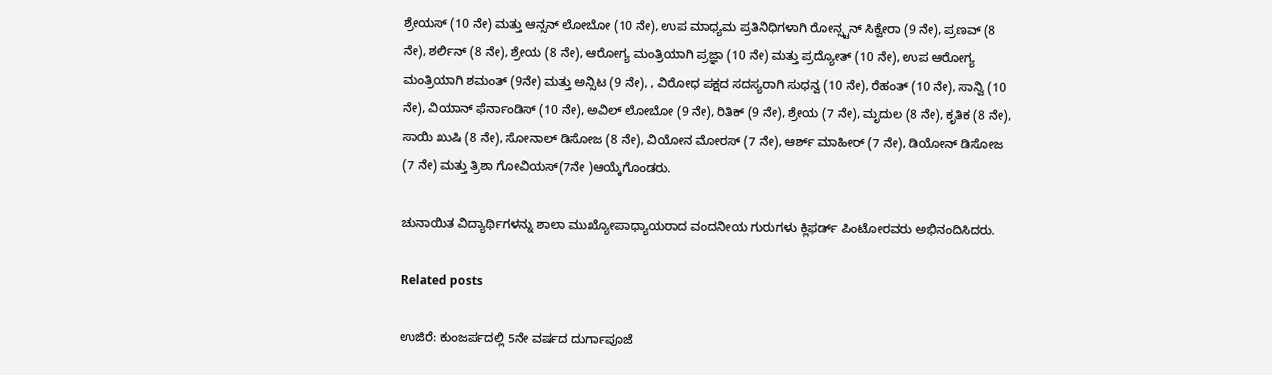ಶ್ರೇಯಸ್ (10 ನೇ) ಮತ್ತು ಆನ್ಸನ್ ಲೋಬೋ (10 ನೇ), ಉಪ ಮಾಧ್ಯಮ ಪ್ರತಿನಿಧಿಗಳಾಗಿ ರೋನ್ಸ್ಟನ್ ಸಿಕ್ವೇರಾ (9 ನೇ), ಪ್ರಣವ್ (8 ನೇ), ಶರ್ಲಿನ್ (8 ನೇ), ಶ್ರೇಯ (8 ನೇ), ಆರೋಗ್ಯ ಮಂತ್ರಿಯಾಗಿ ಪ್ರಜ್ಞಾ (10 ನೇ) ಮತ್ತು ಪ್ರದ್ಯೋತ್ (10 ನೇ), ಉಪ ಆರೋಗ್ಯ ಮಂತ್ರಿಯಾಗಿ ಶಮಂತ್ (9ನೇ) ಮತ್ತು ಅನ್ಸಿಟ (9 ನೇ), , ವಿರೋಧ ಪಕ್ಷದ ಸದಸ್ಯರಾಗಿ ಸುಧನ್ವ (10 ನೇ), ರೆಹಂತ್ (10 ನೇ), ಸಾನ್ವಿ (10 ನೇ), ವಿಯಾನ್ ಫೆರ್ನಾಂಡಿಸ್ (10 ನೇ), ಅವಿಲ್ ಲೋಬೋ (9 ನೇ), ರಿತಿಕ್ (9 ನೇ), ಶ್ರೇಯ (7 ನೇ), ಮೃದುಲ (8 ನೇ), ಕೃತಿಕ (8 ನೇ), ಸಾಯಿ ಖುಷಿ (8 ನೇ), ಸೋನಾಲ್ ಡಿಸೋಜ (8 ನೇ), ವಿಯೋನ ಮೋರಸ್ (7 ನೇ), ಆರ್ಶ್ ಮಾಹೀರ್ (7 ನೇ), ಡಿಯೋನ್ ಡಿಸೋಜ (7 ನೇ) ಮತ್ತು ತ್ರಿಶಾ ಗೋವಿಯಸ್(7ನೇ )ಆಯ್ಕೆಗೊಂಡರು.

ಚುನಾಯಿತ ವಿದ್ಯಾರ್ಥಿಗಳನ್ನು ಶಾಲಾ ಮುಖ್ಯೋಪಾಧ್ಯಾಯರಾದ ವಂದನೀಯ ಗುರುಗಳು ಕ್ಲಿಫರ್ಡ್ ಪಿಂಟೋರವರು ಅಭಿನಂದಿಸಿದರು.

Related posts

ಉಜಿರೆ: ಕುಂಜರ್ಪದಲ್ಲಿ 5ನೇ ವರ್ಷದ ದುರ್ಗಾಪೂಜೆ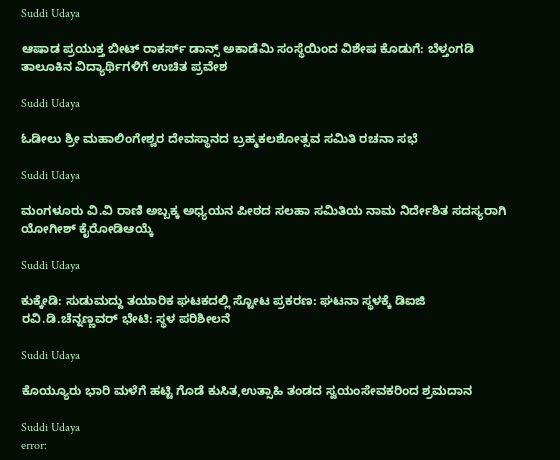Suddi Udaya

ಆಷಾಡ ಪ್ರಯುಕ್ತ ಬೀಟ್ ರಾಕರ್ಸ್ ಡಾನ್ಸ್ ಅಕಾಡೆಮಿ ಸಂಸ್ಥೆಯಿಂದ ವಿಶೇಷ ಕೊಡುಗೆ: ಬೆಳ್ತಂಗಡಿ ತಾಲೂಕಿನ ವಿದ್ಯಾರ್ಥಿಗಳಿಗೆ ಉಚಿತ ಪ್ರವೇಶ

Suddi Udaya

ಓಡೀಲು ಶ್ರೀ ಮಹಾಲಿಂಗೇಶ್ವರ ದೇವಸ್ಥಾನದ ಬ್ರಹ್ಮಕಲಶೋತ್ಸವ ಸಮಿತಿ ರಚನಾ ಸಭೆ

Suddi Udaya

ಮಂಗಳೂರು ವಿ.ವಿ ರಾಣಿ ಅಬ್ಬಕ್ಕ ಅಧ್ಯಯನ ಪೀಠದ ಸಲಹಾ ಸಮಿತಿಯ ನಾಮ ನಿರ್ದೇಶಿತ ಸದಸ್ಯರಾಗಿ ಯೋಗೀಶ್ ಕೈರೋಡಿಆಯ್ಕೆ

Suddi Udaya

ಕುಕ್ಕೇಡಿ: ಸುಡುಮದ್ದು ತಯಾರಿಕ ಘಟಕದಲ್ಲಿ ಸ್ಟೋಟ ಪ್ರಕರಣ: ಘಟನಾ ಸ್ಥಳಕ್ಕೆ ಡಿಐಜಿ ರವಿ.ಡಿ.ಚೆನ್ನಣ್ಣವರ್ ಭೇಟಿ: ಸ್ಥಳ ಪರಿಶೀಲನೆ

Suddi Udaya

ಕೊಯ್ಯೂರು ಭಾರಿ ಮಳೆಗೆ ಹಟ್ಟಿ ಗೊಡೆ ಕುಸಿತ,ಉತ್ಸಾಹಿ ತಂಡದ ಸ್ವಯಂಸೇವಕರಿಂದ ಶ್ರಮದಾನ

Suddi Udaya
error: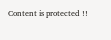Content is protected !!